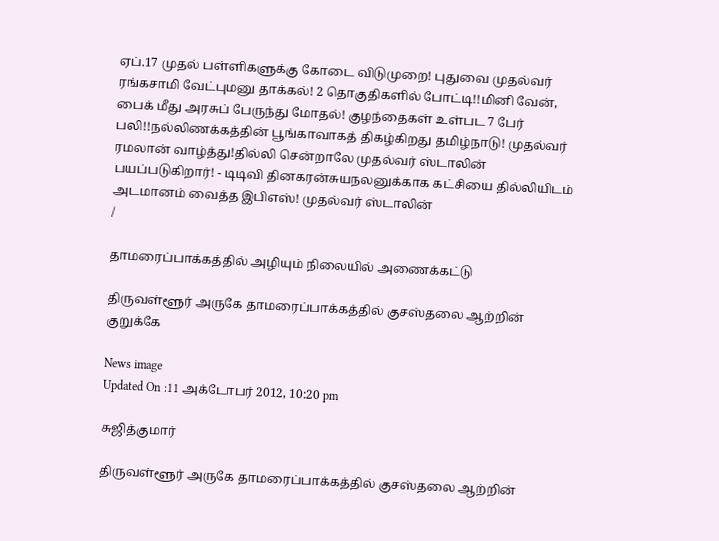ஏப்.17 முதல் பள்ளிகளுக்கு கோடை விடுமுறை! புதுவை முதல்வர் ரங்கசாமி வேட்புமனு தாக்கல்! 2 தொகுதிகளில் போட்டி!!மினி வேன், பைக் மீது அரசுப் பேருந்து மோதல்! குழந்தைகள் உள்பட 7 பேர் பலி!!நல்லிணக்கத்தின் பூங்காவாகத் திகழ்கிறது தமிழ்நாடு! முதல்வர் ரமலான் வாழ்த்து!தில்லி சென்றாலே முதல்வர் ஸ்டாலின் பயப்படுகிறார்! - டிடிவி தினகரன்சுயநலனுக்காக கட்சியை தில்லியிடம் அடமானம் வைத்த இபிஎஸ்! முதல்வர் ஸ்டாலின்
/

தாமரைப்பாக்கத்தில் அழியும் நிலையில் அணைக்கட்டு

திருவள்ளூர் அருகே தாமரைப்பாக்கத்தில் குசஸ்தலை ஆற்றின் குறுக்கே

News image
Updated On :11 அக்டோபர் 2012, 10:20 pm

சுஜித்குமார்

திருவள்ளூர் அருகே தாமரைப்பாக்கத்தில் குசஸ்தலை ஆற்றின்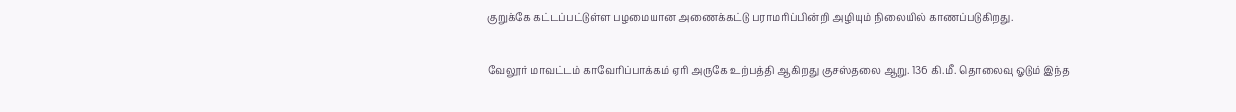குறுக்கே கட்டப்பட்டுள்ள பழமையான அணைக்கட்டு பராமரிப்பின்றி அழியும் நிலையில் காணப்படுகிறது.

வேலூர் மாவட்டம் காவேரிப்பாக்கம் ஏரி அருகே உற்பத்தி ஆகிறது குசஸ்தலை ஆறு. 136 கி.மீ. தொலைவு ஓடும் இந்த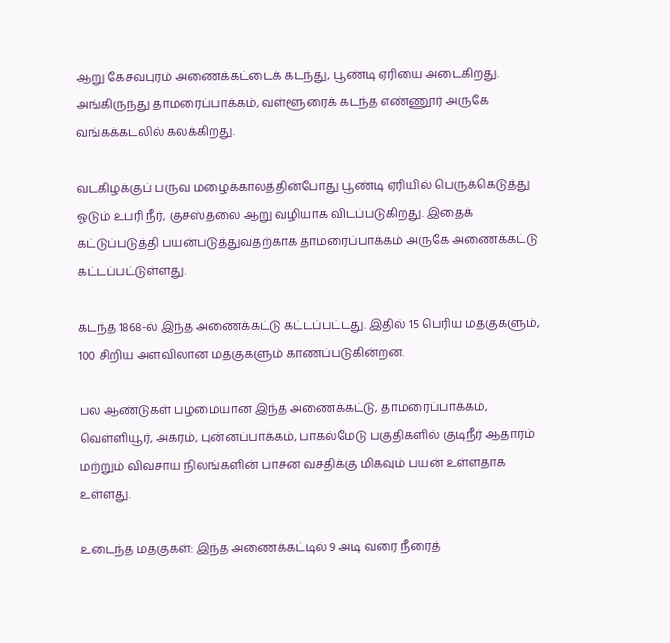ஆறு கேசவபுரம் அணைக்கட்டைக் கடந்து, பூண்டி ஏரியை அடைகிறது. அங்கிருந்து தாமரைப்பாக்கம், வள்ளூரைக் கடந்த எண்ணூர் அருகே வங்கக்கடலில் கலக்கிறது.

வடகிழக்குப் பருவ மழைக்காலத்தின்போது பூண்டி ஏரியில் பெருக்கெடுத்து ஓடும் உபரி நீர், குசஸ்தலை ஆறு வழியாக விடப்படுகிறது. இதைக் கட்டுப்படுத்தி பயன்படுத்துவதற்காக தாமரைப்பாக்கம் அருகே அணைக்கட்டு கட்டப்பட்டுள்ளது.

கடந்த 1868-ல் இந்த அணைக்கட்டு கட்டப்பட்டது. இதில் 15 பெரிய மதகுகளும், 100 சிறிய அளவிலான மதகுகளும் காணப்படுகின்றன.

பல ஆண்டுகள் பழமையான இந்த அணைக்கட்டு, தாமரைப்பாக்கம், வெள்ளியூர், அகரம், புன்னப்பாக்கம், பாகல்மேடு பகுதிகளில் குடிநீர் ஆதாரம் மற்றும் விவசாய நிலங்களின் பாசன வசதிக்கு மிகவும் பயன் உள்ளதாக உள்ளது.

உடைந்த மதகுகள்: இந்த அணைக்கட்டில் 9 அடி வரை நீரைத்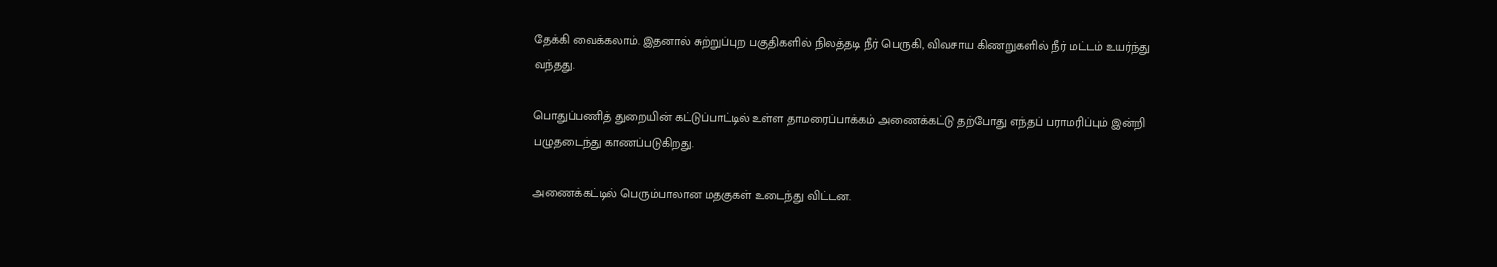தேக்கி வைக்கலாம். இதனால் சுற்றுப்புற பகுதிகளில் நிலத்தடி நீர் பெருகி, விவசாய கிணறுகளில் நீர் மட்டம் உயர்ந்து வந்தது.

பொதுப்பணித் துறையின் கட்டுப்பாட்டில் உள்ள தாமரைப்பாக்கம் அணைக்கட்டு தற்போது எந்தப் பராமரிப்பும் இன்றி பழுதடைந்து காணப்படுகிறது.

அணைக்கட்டில் பெரும்பாலான மதகுகள் உடைந்து விட்டன.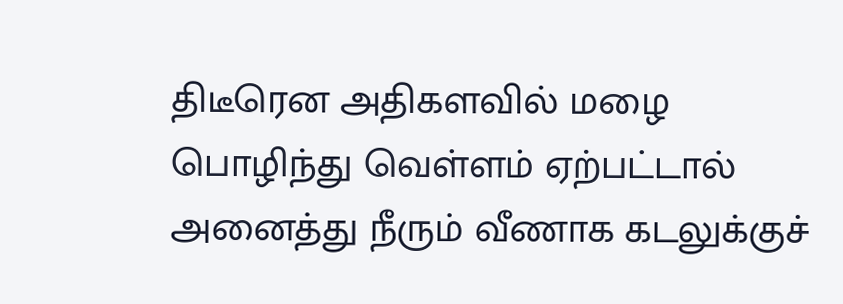திடீரென அதிகளவில் மழை பொழிந்து வெள்ளம் ஏற்பட்டால் அனைத்து நீரும் வீணாக கடலுக்குச்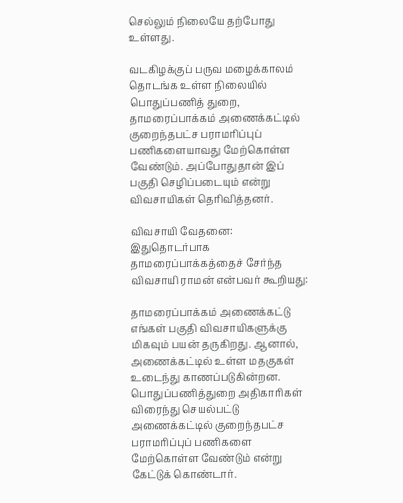செல்லும் நிலையே தற்போது உள்ளது.

வடகிழக்குப் பருவ மழைக்காலம் தொடங்க உள்ள நிலையில் பொதுப்பணித் துறை, தாமரைப்பாக்கம் அணைக்கட்டில் குறைந்தபட்ச பராமரிப்புப் பணிகளையாவது மேற்கொள்ள வேண்டும். அப்போதுதான் இப் பகுதி செழிப்படையும் என்று விவசாயிகள் தெரிவித்தனர்.

விவசாயி வேதனை: இதுதொடர்பாக தாமரைப்பாக்கத்தைச் சேர்ந்த விவசாயி ராமன் என்பவர் கூறியது:

தாமரைப்பாக்கம் அணைக்கட்டு எங்கள் பகுதி விவசாயிகளுக்கு மிகவும் பயன் தருகிறது. ஆனால், அணைக்கட்டில் உள்ள மதகுகள் உடைந்து காணப்படுகின்றன. பொதுப்பணித்துறை அதிகாரிகள் விரைந்து செயல்பட்டு அணைக்கட்டில் குறைந்தபட்ச பராமரிப்புப் பணிகளை மேற்கொள்ள வேண்டும் என்று கேட்டுக் கொண்டார்.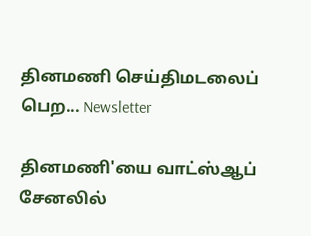தினமணி செய்திமடலைப் பெற... Newsletter

தினமணி'யை வாட்ஸ்ஆப் சேனலில்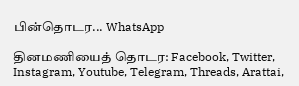பின்தொடர... WhatsApp

தினமணியைத் தொடர: Facebook, Twitter, Instagram, Youtube, Telegram, Threads, Arattai,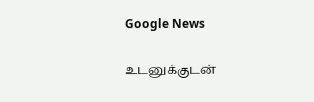Google News

உடனுக்குடன்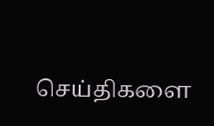செய்திகளை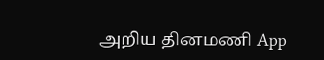அறிய தினமணி App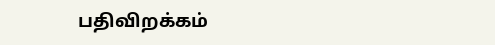பதிவிறக்கம்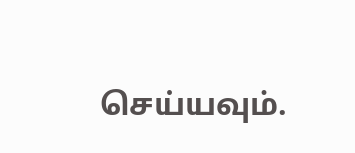செய்யவும்.